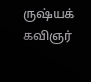ருஷ்யக் கவிஞர்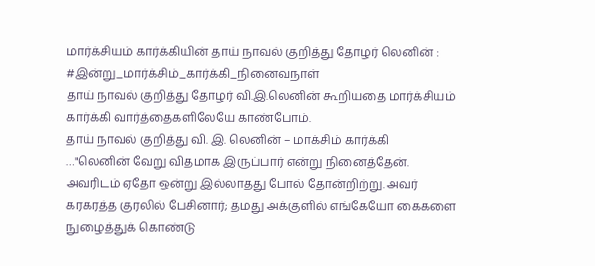மார்க்சியம் கார்க்கியின் தாய் நாவல் குறித்து தோழர் லெனின் :
#இன்று_மார்க்சிம்_கார்க்கி_நினைவநாள்
தாய் நாவல் குறித்து தோழர் வி.இ.லெனின் கூறியதை மார்க்சியம் கார்க்கி வார்த்தைகளிலேயே காண்போம்.
தாய் நாவல் குறித்து வி. இ. லெனின் – மாக்சிம் கார்க்கி
…"லெனின் வேறு விதமாக இருப்பார் என்று நினைத்தேன். அவரிடம் ஏதோ ஒன்று இல்லாதது போல் தோன்றிற்று. அவர் கரகரத்த குரலில் பேசினார்; தமது அக்குளில் எங்கேயோ கைகளை நுழைத்துக் கொண்டு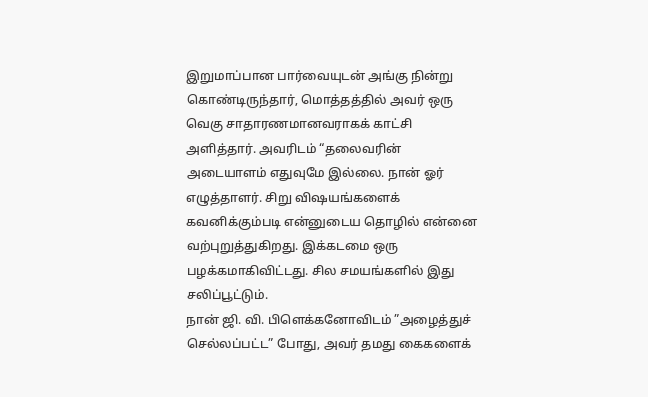இறுமாப்பான பார்வையுடன் அங்கு நின்று கொண்டிருந்தார், மொத்தத்தில் அவர் ஒரு வெகு சாதாரணமானவராகக் காட்சி அளித்தார். அவரிடம் “தலைவரின் அடையாளம் எதுவுமே இல்லை. நான் ஓர் எழுத்தாளர். சிறு விஷயங்களைக் கவனிக்கும்படி என்னுடைய தொழில் என்னை வற்புறுத்துகிறது. இக்கடமை ஒரு பழக்கமாகிவிட்டது. சில சமயங்களில் இது சலிப்பூட்டும்.
நான் ஜி. வி. பிளெக்கனோவிடம் ”அழைத்துச் செல்லப்பட்ட” போது, அவர் தமது கைகளைக்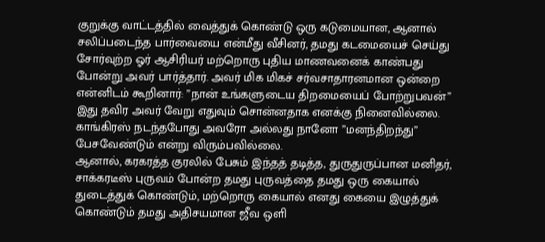குறுக்கு வாட்டத்தில் வைத்துக் கொண்டு ஒரு கடுமையான, ஆனால் சலிப்படைந்த பார்வையை என்மீது வீசினர், தமது கடமையைச் செய்து சோர்வுற்ற ஓர் ஆசிரியர் மற்றொரு புதிய மாணவனைக் காண்பது போன்று அவர் பார்த்தார். அவர் மிக மிகச் சர்வசாதாரனமான ஒன்றை என்னிடம் கூறினார்: ”நான் உங்களுடைய திறமையைப் போற்றுபவன்” இது தவிர அவர் வேறு எதுவும் சொன்னதாக எனக்கு நினைவில்லை. காங்கிரஸ் நடந்தபோது அவரோ அல்லது நானோ ”மனந்திறந்து” பேசவேண்டும் என்று விரும்பவில்லை.
ஆனால், கரகரத்த குரலில் பேசும் இந்தத் தடித்த, துருதுருப்பான மனிதர், சாக்கரடீஸ் புருவம் போன்ற தமது புருவத்தை தமது ஒரு கையால் துடைத்துக் கொண்டும், மற்றொரு கையால் எனது கையை இழுத்துக் கொண்டும் தமது அதிசயமான ஜீவ ஒளி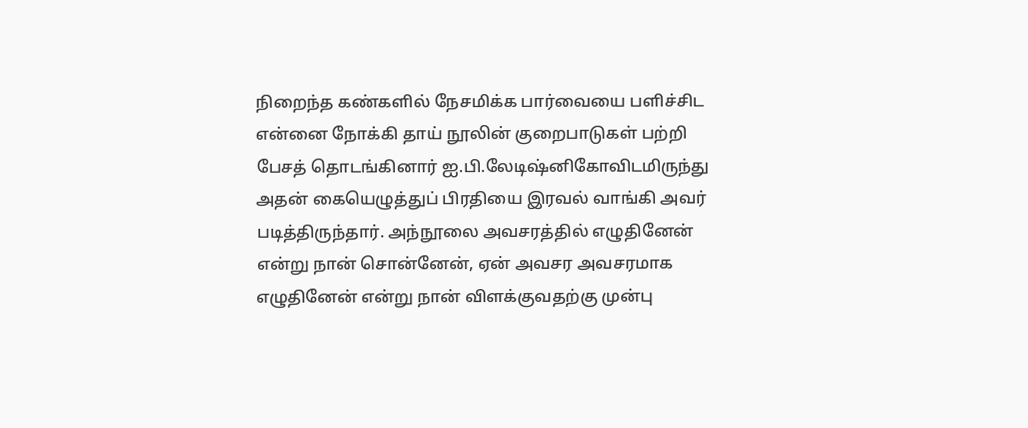நிறைந்த கண்களில் நேசமிக்க பார்வையை பளிச்சிட என்னை நோக்கி தாய் நூலின் குறைபாடுகள் பற்றி பேசத் தொடங்கினார் ஐ.பி.லேடிஷ்னிகோவிடமிருந்து அதன் கையெழுத்துப் பிரதியை இரவல் வாங்கி அவர் படித்திருந்தார். அந்நூலை அவசரத்தில் எழுதினேன் என்று நான் சொன்னேன், ஏன் அவசர அவசரமாக எழுதினேன் என்று நான் விளக்குவதற்கு முன்பு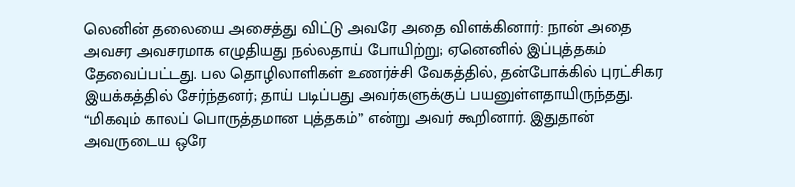லெனின் தலையை அசைத்து விட்டு அவரே அதை விளக்கினார்: நான் அதை அவசர அவசரமாக எழுதியது நல்லதாய் போயிற்று; ஏனெனில் இப்புத்தகம் தேவைப்பட்டது. பல தொழிலாளிகள் உணர்ச்சி வேகத்தில், தன்போக்கில் புரட்சிகர இயக்கத்தில் சேர்ந்தனர்; தாய் படிப்பது அவர்களுக்குப் பயனுள்ளதாயிருந்தது.
“மிகவும் காலப் பொருத்தமான புத்தகம்” என்று அவர் கூறினார். இதுதான் அவருடைய ஒரே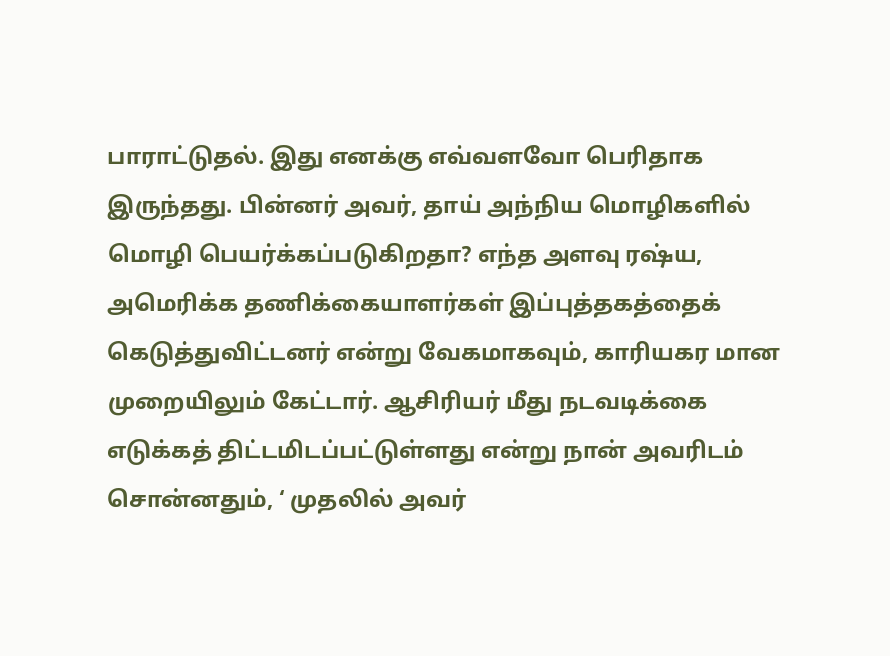பாராட்டுதல். இது எனக்கு எவ்வளவோ பெரிதாக இருந்தது. பின்னர் அவர், தாய் அந்நிய மொழிகளில் மொழி பெயர்க்கப்படுகிறதா? எந்த அளவு ரஷ்ய, அமெரிக்க தணிக்கையாளர்கள் இப்புத்தகத்தைக் கெடுத்துவிட்டனர் என்று வேகமாகவும், காரியகர மான முறையிலும் கேட்டார். ஆசிரியர் மீது நடவடிக்கை எடுக்கத் திட்டமிடப்பட்டுள்ளது என்று நான் அவரிடம் சொன்னதும், ‘ முதலில் அவர்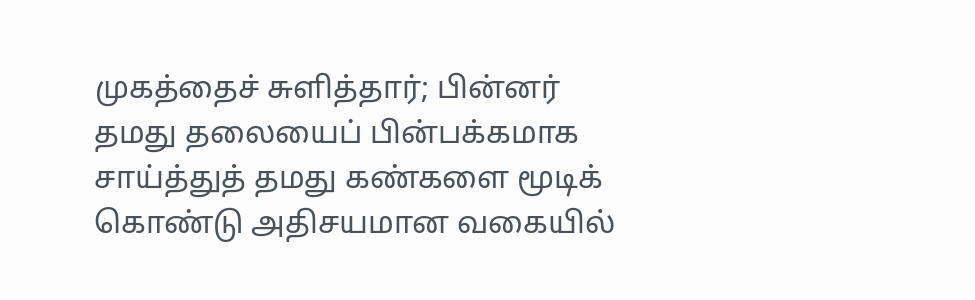முகத்தைச் சுளித்தார்; பின்னர் தமது தலையைப் பின்பக்கமாக சாய்த்துத் தமது கண்களை மூடிக் கொண்டு அதிசயமான வகையில்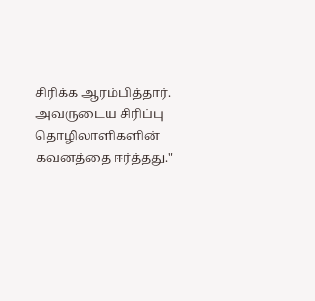சிரிக்க ஆரம்பித்தார். அவருடைய சிரிப்பு தொழிலாளிகளின் கவனத்தை ஈர்த்தது."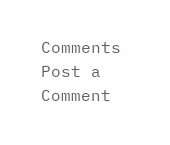Comments
Post a Comment